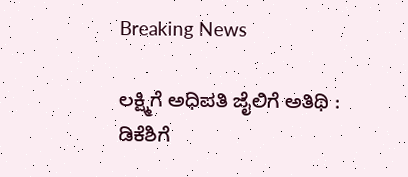Breaking News

ಲಕ್ಷ್ಮಿಗೆ ಅಧಿಪತಿ ಜೈಲಿಗೆ ಅತಿಥಿ : ಡಿಕೆಶಿಗೆ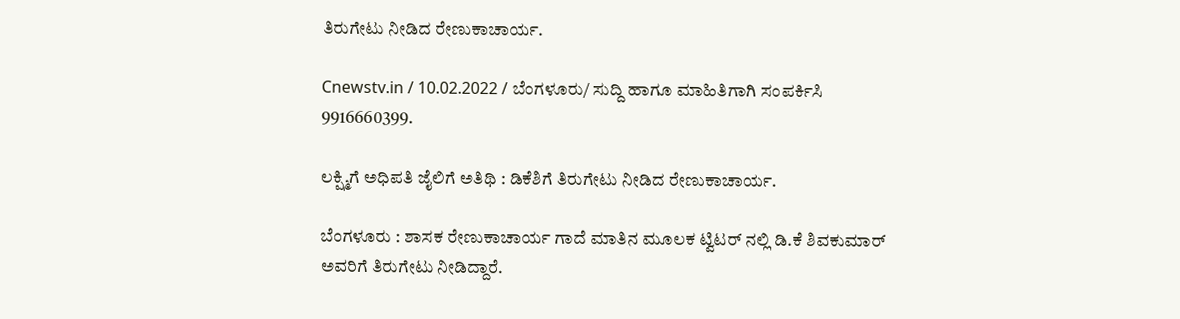ತಿರುಗೇಟು ನೀಡಿದ ರೇಣುಕಾಚಾರ್ಯ.

Cnewstv.in / 10.02.2022 / ಬೆಂಗಳೂರು/ ಸುದ್ದಿ ಹಾಗೂ ಮಾಹಿತಿಗಾಗಿ ಸಂಪರ್ಕಿಸಿ 9916660399.

ಲಕ್ಷ್ಮಿಗೆ ಅಧಿಪತಿ ಜೈಲಿಗೆ ಅತಿಥಿ : ಡಿಕೆಶಿಗೆ ತಿರುಗೇಟು ನೀಡಿದ ರೇಣುಕಾಚಾರ್ಯ.

ಬೆಂಗಳೂರು : ಶಾಸಕ ರೇಣುಕಾಚಾರ್ಯ ಗಾದೆ ಮಾತಿನ ಮೂಲಕ ಟ್ವಿಟರ್ ನಲ್ಲಿ ಡಿ.ಕೆ ಶಿವಕುಮಾರ್ ಅವರಿಗೆ ತಿರುಗೇಟು ನೀಡಿದ್ದಾರೆ.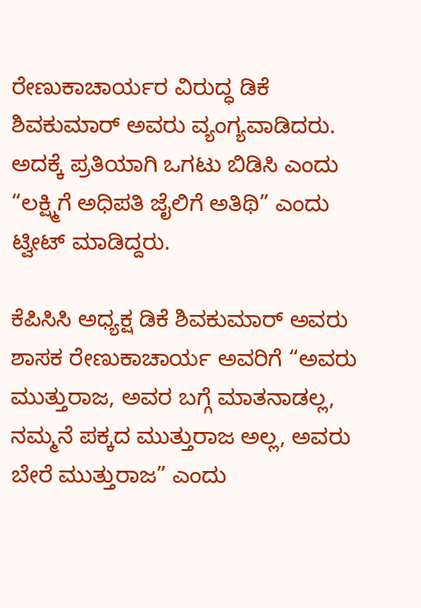ರೇಣುಕಾಚಾರ್ಯರ ವಿರುದ್ಧ ಡಿಕೆ ಶಿವಕುಮಾರ್ ಅವರು ವ್ಯಂಗ್ಯವಾಡಿದರು. ಅದಕ್ಕೆ ಪ್ರತಿಯಾಗಿ ಒಗಟು ಬಿಡಿಸಿ ಎಂದು “ಲಕ್ಷ್ಮಿಗೆ ಅಧಿಪತಿ ಜೈಲಿಗೆ ಅತಿಥಿ” ಎಂದು ಟ್ವೀಟ್ ಮಾಡಿದ್ದರು.

ಕೆಪಿಸಿಸಿ ಅಧ್ಯಕ್ಷ ಡಿಕೆ ಶಿವಕುಮಾರ್ ಅವರು ಶಾಸಕ ರೇಣುಕಾಚಾರ್ಯ ಅವರಿಗೆ “ಅವರು ಮುತ್ತುರಾಜ, ಅವರ ಬಗ್ಗೆ ಮಾತನಾಡಲ್ಲ, ನಮ್ಮನೆ ಪಕ್ಕದ ಮುತ್ತುರಾಜ ಅಲ್ಲ, ಅವರು ಬೇರೆ ಮುತ್ತುರಾಜ” ಎಂದು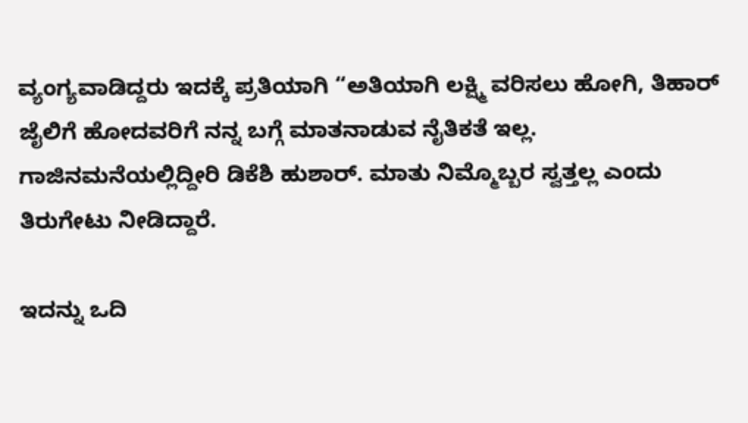ವ್ಯಂಗ್ಯವಾಡಿದ್ದರು ಇದಕ್ಕೆ ಪ್ರತಿಯಾಗಿ “ಅತಿಯಾಗಿ ಲಕ್ಷ್ಮಿ ವರಿಸಲು ಹೋಗಿ, ತಿಹಾರ್ ಜೈಲಿಗೆ ಹೋದವರಿಗೆ ನನ್ನ ಬಗ್ಗೆ ಮಾತನಾಡುವ ನೈತಿಕತೆ ಇಲ್ಲ. ಗಾಜಿನಮನೆಯಲ್ಲಿದ್ದೀರಿ ಡಿಕೆಶಿ ಹುಶಾರ್. ಮಾತು ನಿಮ್ಮೊಬ್ಬರ ಸ್ವತ್ತಲ್ಲ ಎಂದು ತಿರುಗೇಟು ನೀಡಿದ್ದಾರೆ.

ಇದನ್ನು ಒದಿ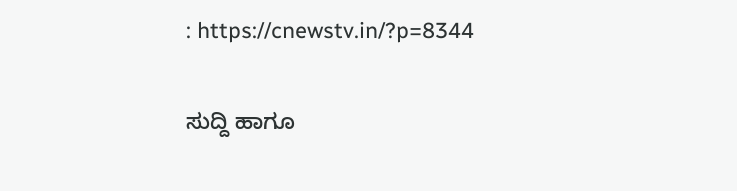: https://cnewstv.in/?p=8344

ಸುದ್ದಿ ಹಾಗೂ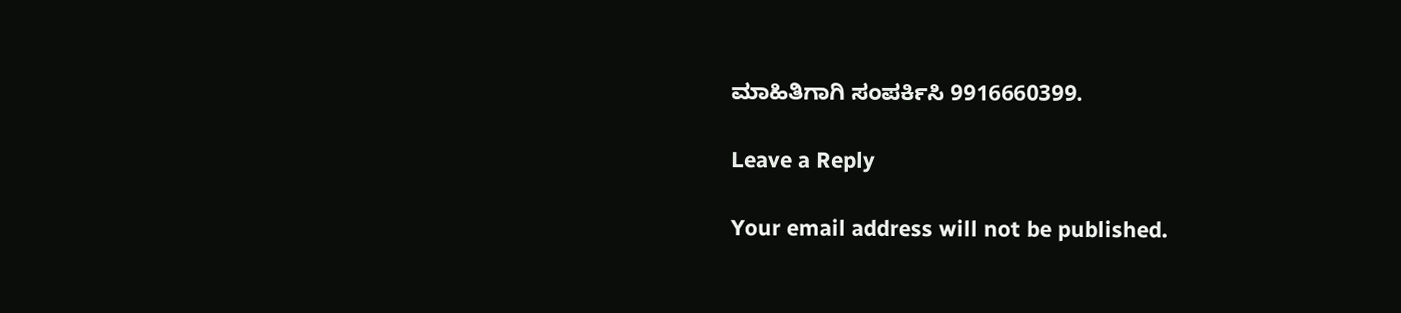ಮಾಹಿತಿಗಾಗಿ ಸಂಪರ್ಕಿಸಿ 9916660399.

Leave a Reply

Your email address will not be published.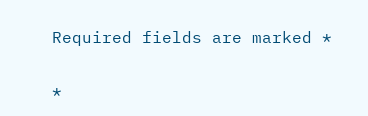Required fields are marked *

*